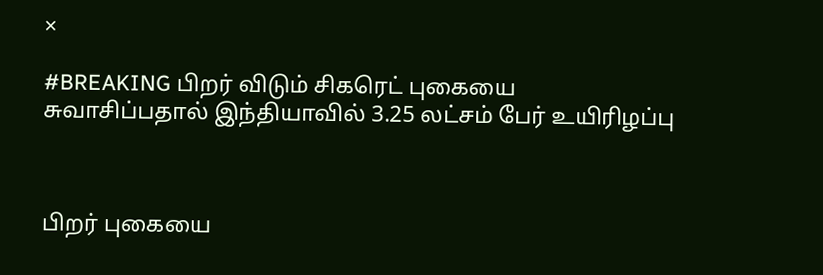×

#BREAKING பிறர் விடும் சிகரெட் புகையை சுவாசிப்பதால் இந்தியாவில் 3.25 லட்சம் பேர் உயிரிழப்பு



பிறர் புகையை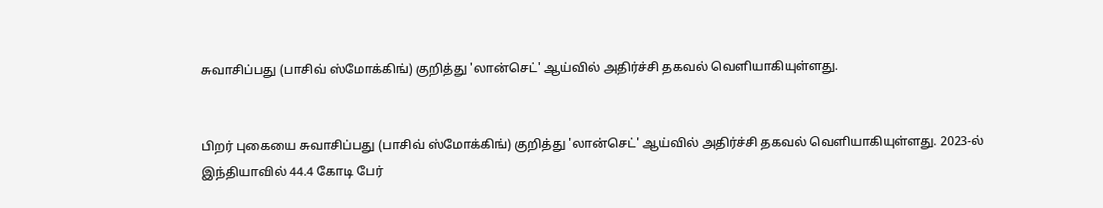சுவாசிப்பது (பாசிவ் ஸ்மோக்கிங்) குறித்து 'லான்செட்' ஆய்வில் அதிர்ச்சி தகவல் வெளியாகியுள்ளது.


பிறர் புகையை சுவாசிப்பது (பாசிவ் ஸ்மோக்கிங்) குறித்து 'லான்செட்' ஆய்வில் அதிர்ச்சி தகவல் வெளியாகியுள்ளது. 2023-ல் இந்தியாவில் 44.4 கோடி பேர்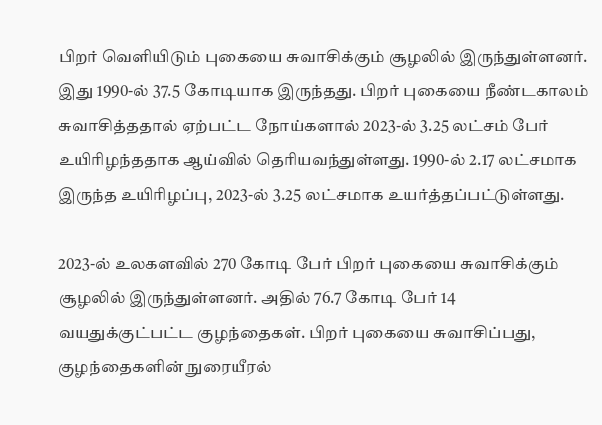பிறர் வெளியிடும் புகையை சுவாசிக்கும் சூழலில் இருந்துள்ளனர். இது 1990-ல் 37.5 கோடியாக இருந்தது. பிறர் புகையை நீண்டகாலம் சுவாசித்ததால் ஏற்பட்ட நோய்களால் 2023-ல் 3.25 லட்சம் பேர் உயிரிழந்ததாக ஆய்வில் தெரியவந்துள்ளது. 1990-ல் 2.17 லட்சமாக இருந்த உயிரிழப்பு, 2023-ல் 3.25 லட்சமாக உயர்த்தப்பட்டுள்ளது.

2023-ல் உலகளவில் 270 கோடி பேர் பிறர் புகையை சுவாசிக்கும் சூழலில் இருந்துள்ளனர். அதில் 76.7 கோடி பேர் 14 வயதுக்குட்பட்ட குழந்தைகள். பிறர் புகையை சுவாசிப்பது, குழந்தைகளின் நுரையீரல்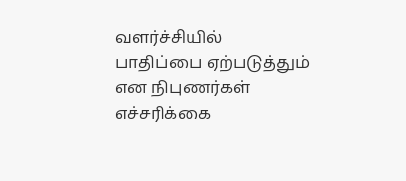வளர்ச்சியில் பாதிப்பை ஏற்படுத்தும் என நிபுணர்கள் எச்சரிக்கை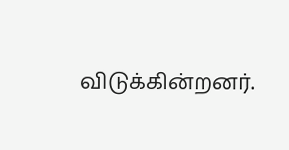விடுக்கின்றனர்.